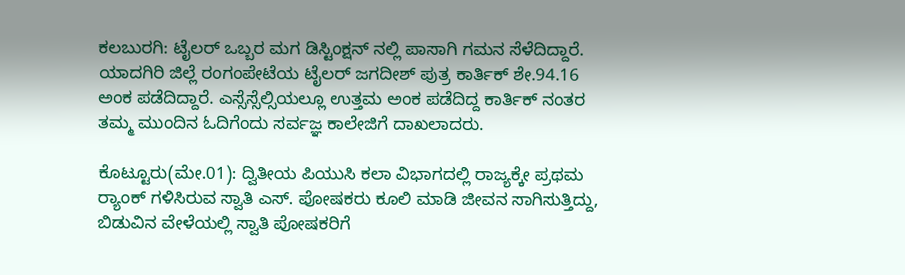ಕಲಬುರಗಿ: ಟೈಲರ್ ಒಬ್ಬರ ಮಗ ಡಿಸ್ಟಿಂಕ್ಷನ್ ನಲ್ಲಿ ಪಾಸಾಗಿ ಗಮನ ಸೆಳೆದಿದ್ದಾರೆ. ಯಾದಗಿರಿ ಜಿಲ್ಲೆ ರಂಗಂಪೇಟೆಯ ಟೈಲರ್ ಜಗದೀಶ್ ಪುತ್ರ ಕಾರ್ತಿಕ್ ಶೇ.94.16 ಅಂಕ ಪಡೆದಿದ್ದಾರೆ. ಎಸ್ಸೆಸ್ಸೆಲ್ಸಿಯಲ್ಲೂ ಉತ್ತಮ ಅಂಕ ಪಡೆದಿದ್ದ ಕಾರ್ತಿಕ್ ನಂತರ ತಮ್ಮ ಮುಂದಿನ ಓದಿಗೆಂದು ಸರ್ವಜ್ಞ ಕಾಲೇಜಿಗೆ ದಾಖಲಾದರು.

ಕೊಟ್ಟೂರು(ಮೇ.01): ದ್ವಿತೀಯ ಪಿಯುಸಿ ಕಲಾ ವಿಭಾಗದಲ್ಲಿ ರಾಜ್ಯಕ್ಕೇ ಪ್ರಥಮ ರ‍್ಯಾಂಕ್ ಗಳಿಸಿರುವ ಸ್ವಾತಿ ಎಸ್. ಪೋಷಕರು ಕೂಲಿ ಮಾಡಿ ಜೀವನ ಸಾಗಿಸುತ್ತಿದ್ದು, ಬಿಡುವಿನ ವೇಳೆಯಲ್ಲಿ ಸ್ವಾತಿ ಪೋಷಕರಿಗೆ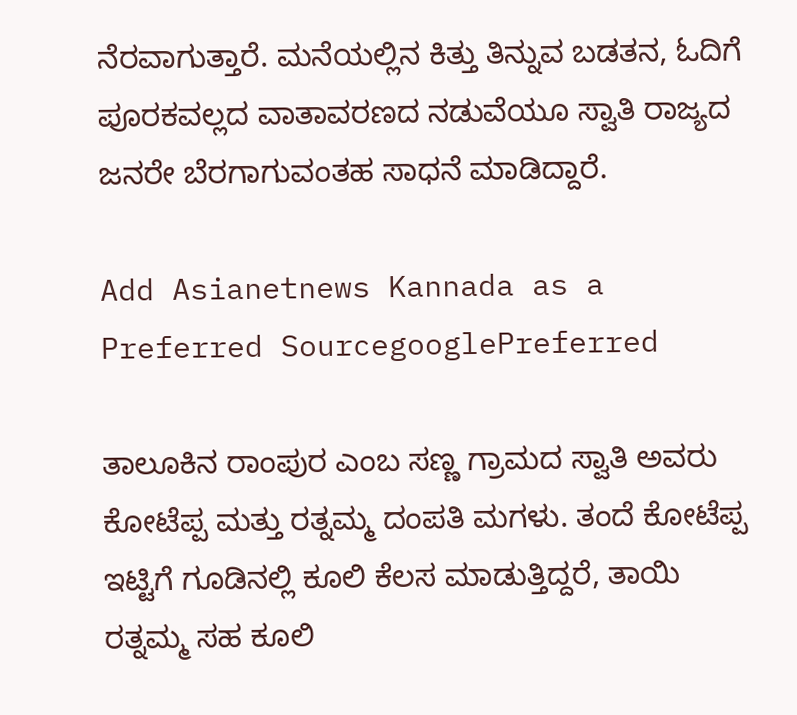ನೆರವಾಗುತ್ತಾರೆ. ಮನೆಯಲ್ಲಿನ ಕಿತ್ತು ತಿನ್ನುವ ಬಡತನ, ಓದಿಗೆ ಪೂರಕವಲ್ಲದ ವಾತಾವರಣದ ನಡುವೆಯೂ ಸ್ವಾತಿ ರಾಜ್ಯದ ಜನರೇ ಬೆರಗಾಗುವಂತಹ ಸಾಧನೆ ಮಾಡಿದ್ದಾರೆ.

Add Asianetnews Kannada as a Preferred SourcegooglePreferred

ತಾಲೂಕಿನ ರಾಂಪುರ ಎಂಬ ಸಣ್ಣ ಗ್ರಾಮದ ಸ್ವಾತಿ ಅವರು ಕೋಟೆಪ್ಪ ಮತ್ತು ರತ್ನಮ್ಮ ದಂಪತಿ ಮಗಳು. ತಂದೆ ಕೋಟೆಪ್ಪ ಇಟ್ಟಿಗೆ ಗೂಡಿನಲ್ಲಿ ಕೂಲಿ ಕೆಲಸ ಮಾಡುತ್ತಿದ್ದರೆ, ತಾಯಿ ರತ್ನಮ್ಮ ಸಹ ಕೂಲಿ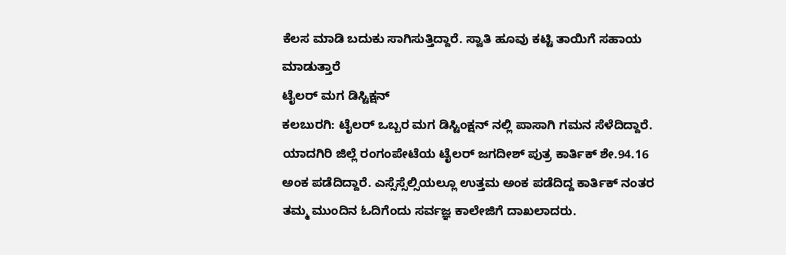ಕೆಲಸ ಮಾಡಿ ಬದುಕು ಸಾಗಿಸುತ್ತಿದ್ದಾರೆ. ಸ್ವಾತಿ ಹೂವು ಕಟ್ಟಿ ತಾಯಿಗೆ ಸಹಾಯ ಮಾಡುತ್ತಾರೆ
ಟೈಲರ್ ಮಗ ಡಿಸ್ಟಿಕ್ಷನ್
ಕಲಬುರಗಿ: ಟೈಲರ್ ಒಬ್ಬರ ಮಗ ಡಿಸ್ಟಿಂಕ್ಷನ್ ನಲ್ಲಿ ಪಾಸಾಗಿ ಗಮನ ಸೆಳೆದಿದ್ದಾರೆ. ಯಾದಗಿರಿ ಜಿಲ್ಲೆ ರಂಗಂಪೇಟೆಯ ಟೈಲರ್ ಜಗದೀಶ್ ಪುತ್ರ ಕಾರ್ತಿಕ್ ಶೇ.94.16 ಅಂಕ ಪಡೆದಿದ್ದಾರೆ. ಎಸ್ಸೆಸ್ಸೆಲ್ಸಿಯಲ್ಲೂ ಉತ್ತಮ ಅಂಕ ಪಡೆದಿದ್ದ ಕಾರ್ತಿಕ್ ನಂತರ ತಮ್ಮ ಮುಂದಿನ ಓದಿಗೆಂದು ಸರ್ವಜ್ಞ ಕಾಲೇಜಿಗೆ ದಾಖಲಾದರು.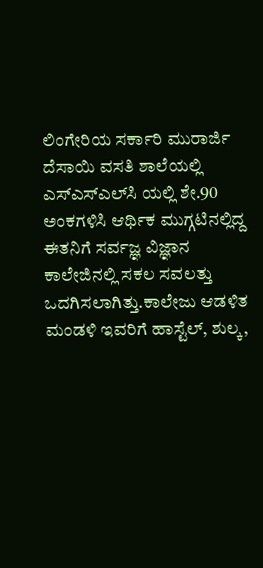ಲಿಂಗೇರಿಯ ಸರ್ಕಾರಿ ಮುರಾರ್ಜಿ ದೆಸಾಯಿ ವಸತಿ ಶಾಲೆಯಲ್ಲಿ ಎಸ್‌ಎಸ್‌ಎಲ್‌ಸಿ ಯಲ್ಲಿ ಶೇ.90 ಅಂಕಗಳಿಸಿ ಆರ್ಥಿಕ ಮುಗ್ಗಟಿನಲ್ಲಿದ್ದ ಈತನಿಗೆ ಸರ್ವಜ್ಞ ವಿಜ್ಞಾನ ಕಾಲೇಜಿನಲ್ಲಿ ಸಕಲ ಸವಲತ್ತು ಒದಗಿಸಲಾಗಿತ್ತು.ಕಾಲೇಜು ಆಡಳಿತ ಮಂಡಳಿ ಇವರಿಗೆ ಹಾಸ್ಟೆಲ್, ಶುಲ್ಕ,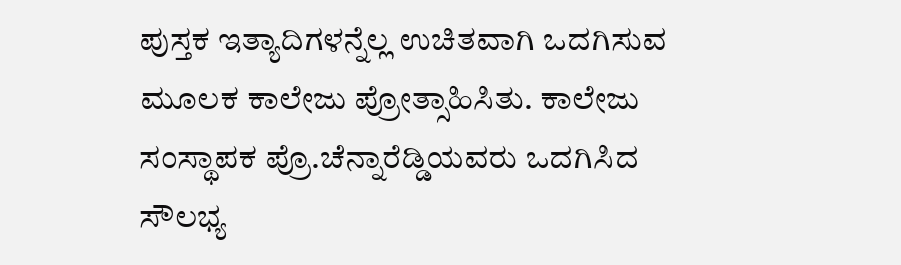ಪುಸ್ತಕ ಇತ್ಯಾದಿಗಳನ್ನೆಲ್ಲ ಉಚಿತವಾಗಿ ಒದಗಿಸುವ ಮೂಲಕ ಕಾಲೇಜು ಪ್ರೋತ್ಸಾಹಿಸಿತು. ಕಾಲೇಜು ಸಂಸ್ಥಾಪಕ ಪ್ರೊ.ಚೆನ್ನಾರೆಡ್ಡಿಯವರು ಒದಗಿಸಿದ ಸೌಲಭ್ಯ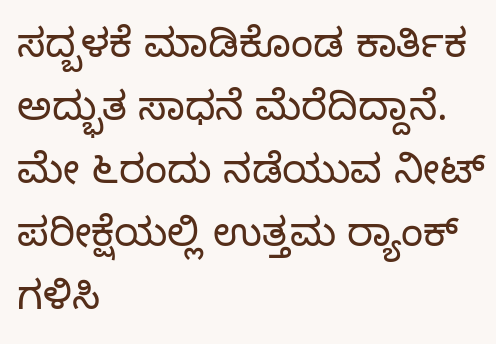ಸದ್ಬಳಕೆ ಮಾಡಿಕೊಂಡ ಕಾರ್ತಿಕ ಅದ್ಭುತ ಸಾಧನೆ ಮೆರೆದಿದ್ದಾನೆ. ಮೇ ೬ರಂದು ನಡೆಯುವ ನೀಟ್ ಪರೀಕ್ಷೆಯಲ್ಲಿ ಉತ್ತಮ ರ‍್ಯಾಂಕ್ ಗಳಿಸಿ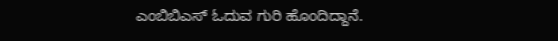ಎಂಬಿಬಿಎಸ್ ಓದುವ ಗುರಿ ಹೊಂದಿದ್ದಾನೆ.